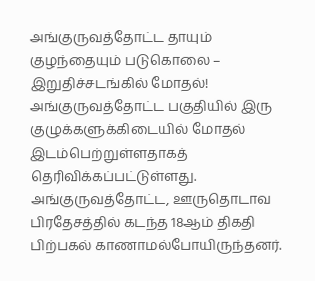அங்குருவத்தோட்ட தாயும் குழந்தையும் படுகொலை – இறுதிச்சடங்கில் மோதல்!
அங்குருவத்தோட்ட பகுதியில் இரு குழுக்களுக்கிடையில் மோதல் இடம்பெற்றுள்ளதாகத் தெரிவிக்கப்பட்டுள்ளது. அங்குருவத்தோட்ட, ஊருதொடாவ பிரதேசத்தில் கடந்த 18ஆம் திகதி பிற்பகல் காணாமல்போயிருந்தனர்.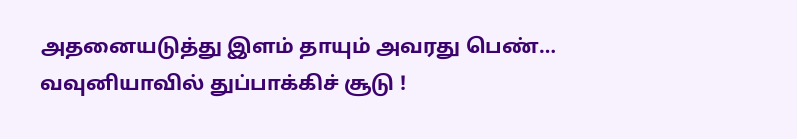அதனையடுத்து இளம் தாயும் அவரது பெண்…
வவுனியாவில் துப்பாக்கிச் சூடு !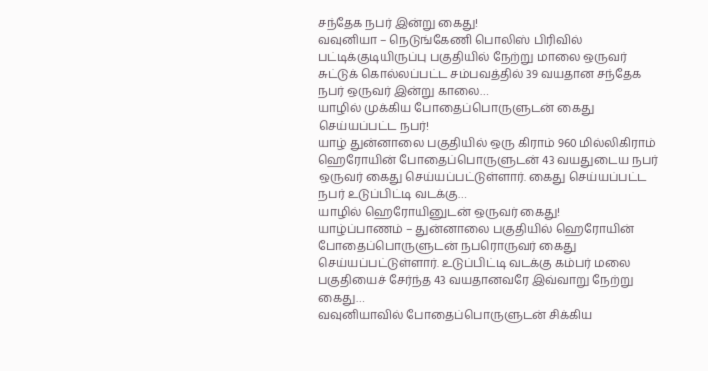சந்தேக நபர் இன்று கைது!
வவுனியா – நெடுங்கேணி பொலிஸ் பிரிவில் பட்டிக்குடியிருப்பு பகுதியில் நேற்று மாலை ஒருவர் சுட்டுக் கொல்லப்பட்ட சம்பவத்தில் 39 வயதான சந்தேக நபர் ஒருவர் இன்று காலை…
யாழில் முக்கிய போதைப்பொருளுடன் கைது செய்யப்பட்ட நபர்!
யாழ் துன்னாலை பகுதியில் ஒரு கிராம் 960 மில்லிகிராம் ஹெரோயின் போதைப்பொருளுடன் 43 வயதுடைய நபர் ஒருவர் கைது செய்யப்பட்டுள்ளார். கைது செய்யப்பட்ட நபர் உடுப்பிட்டி வடக்கு…
யாழில் ஹெரோயினுடன் ஒருவர் கைது!
யாழ்ப்பாணம் – துன்னாலை பகுதியில் ஹெரோயின் போதைப்பொருளுடன் நபரொருவர் கைது செய்யப்பட்டுள்ளார். உடுப்பிட்டி வடக்கு கம்பர் மலை பகுதியைச் சேர்ந்த 43 வயதானவரே இவ்வாறு நேற்று கைது…
வவுனியாவில் போதைப்பொருளுடன் சிக்கிய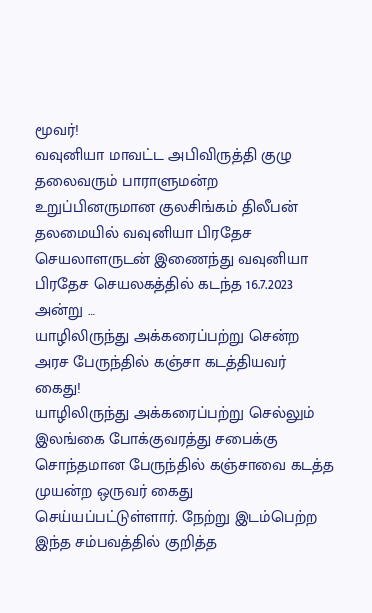மூவர்!
வவுனியா மாவட்ட அபிவிருத்தி குழு தலைவரும் பாராளுமன்ற உறுப்பினருமான குலசிங்கம் திலீபன் தலமையில் வவுனியா பிரதேச செயலாளருடன் இணைந்து வவுனியா பிரதேச செயலகத்தில் கடந்த 16.7.2023 அன்று …
யாழிலிருந்து அக்கரைப்பற்று சென்ற அரச பேருந்தில் கஞ்சா கடத்தியவர் கைது!
யாழிலிருந்து அக்கரைப்பற்று செல்லும் இலங்கை போக்குவரத்து சபைக்கு சொந்தமான பேருந்தில் கஞ்சாவை கடத்த முயன்ற ஒருவர் கைது செய்யப்பட்டுள்ளார். நேற்று இடம்பெற்ற இந்த சம்பவத்தில் குறித்த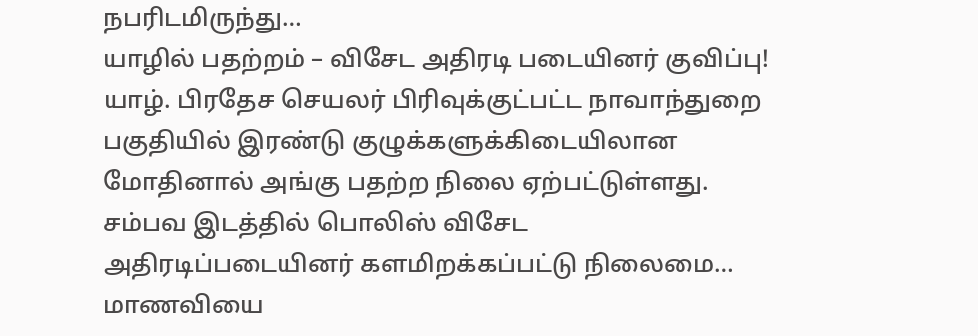நபரிடமிருந்து…
யாழில் பதற்றம் – விசேட அதிரடி படையினர் குவிப்பு!
யாழ். பிரதேச செயலர் பிரிவுக்குட்பட்ட நாவாந்துறை பகுதியில் இரண்டு குழுக்களுக்கிடையிலான மோதினால் அங்கு பதற்ற நிலை ஏற்பட்டுள்ளது. சம்பவ இடத்தில் பொலிஸ் விசேட அதிரடிப்படையினர் களமிறக்கப்பட்டு நிலைமை…
மாணவியை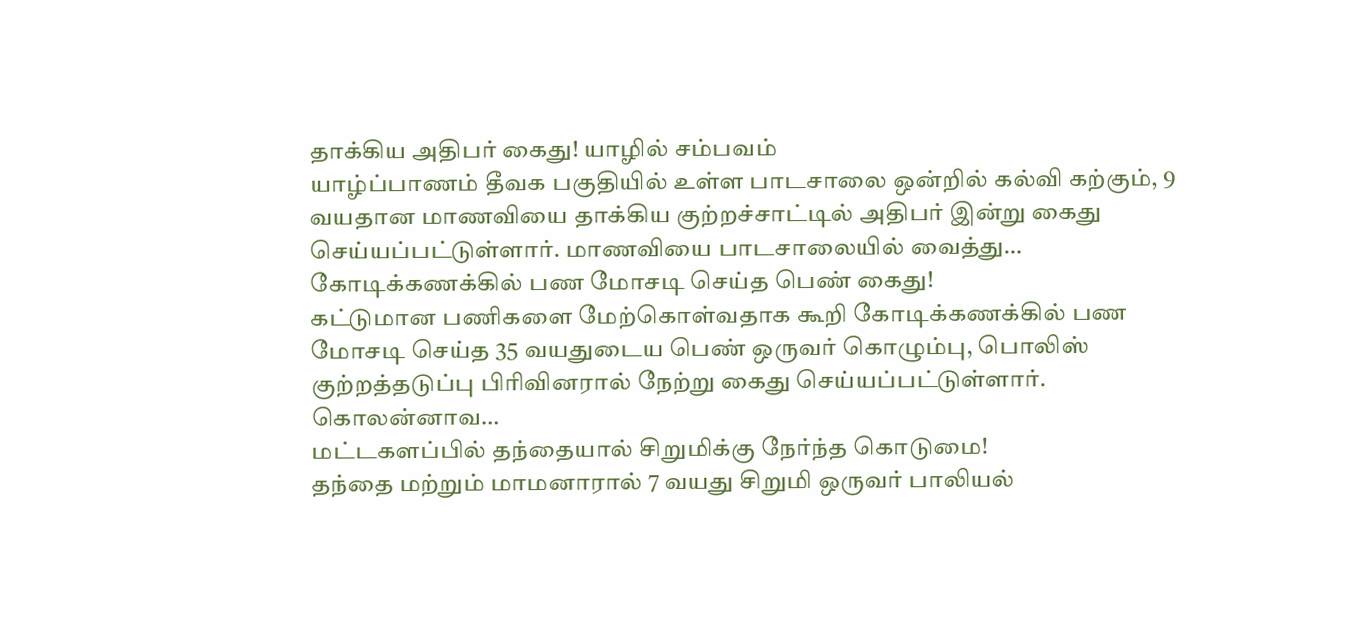தாக்கிய அதிபர் கைது! யாழில் சம்பவம்
யாழ்ப்பாணம் தீவக பகுதியில் உள்ள பாடசாலை ஒன்றில் கல்வி கற்கும், 9 வயதான மாணவியை தாக்கிய குற்றச்சாட்டில் அதிபர் இன்று கைது செய்யப்பட்டுள்ளார். மாணவியை பாடசாலையில் வைத்து…
கோடிக்கணக்கில் பண மோசடி செய்த பெண் கைது!
கட்டுமான பணிகளை மேற்கொள்வதாக கூறி கோடிக்கணக்கில் பண மோசடி செய்த 35 வயதுடைய பெண் ஒருவர் கொழும்பு, பொலிஸ் குற்றத்தடுப்பு பிரிவினரால் நேற்று கைது செய்யப்பட்டுள்ளார். கொலன்னாவ…
மட்டகளப்பில் தந்தையால் சிறுமிக்கு நேர்ந்த கொடுமை!
தந்தை மற்றும் மாமனாரால் 7 வயது சிறுமி ஒருவர் பாலியல்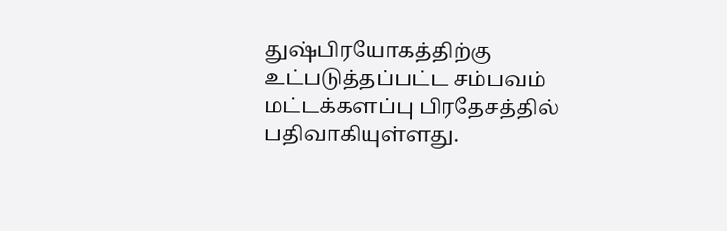துஷ்பிரயோகத்திற்கு உட்படுத்தப்பட்ட சம்பவம் மட்டக்களப்பு பிரதேசத்தில் பதிவாகியுள்ளது.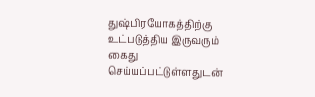துஷ்பிரயோகத்திற்கு உட்படுத்திய இருவரும் கைது செய்யப்பட்டுள்ளதுடன்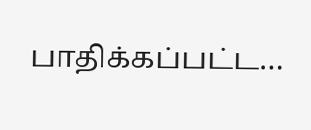பாதிக்கப்பட்ட…